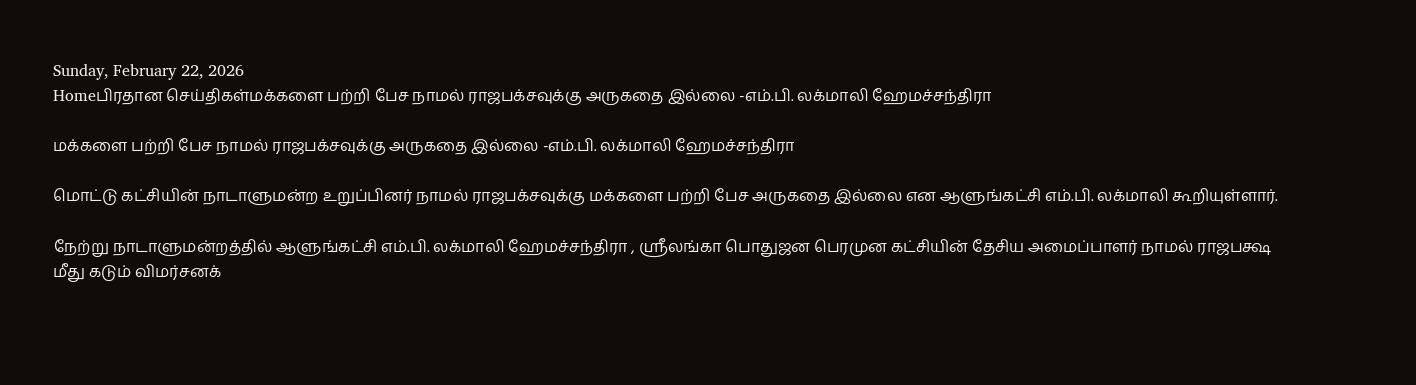Sunday, February 22, 2026
Homeபிரதான செய்திகள்மக்களை பற்றி பேச நாமல் ராஜபக்சவுக்கு அருகதை இல்லை -எம்.பி. லக்மாலி ஹேமச்சந்திரா

மக்களை பற்றி பேச நாமல் ராஜபக்சவுக்கு அருகதை இல்லை -எம்.பி. லக்மாலி ஹேமச்சந்திரா

மொட்டு கட்சியின் நாடாளுமன்ற உறுப்பினர் நாமல் ராஜபக்சவுக்கு மக்களை பற்றி பேச அருகதை இல்லை என ஆளுங்கட்சி எம்.பி. லக்மாலி கூறியுள்ளார்.

நேற்று நாடாளுமன்றத்தில் ஆளுங்கட்சி எம்.பி. லக்மாலி ஹேமச்சந்திரா , ஸ்ரீலங்கா பொதுஜன பெரமுன கட்சியின் தேசிய அமைப்பாளர் நாமல் ராஜபக்ஷ மீது கடும் விமர்சனக்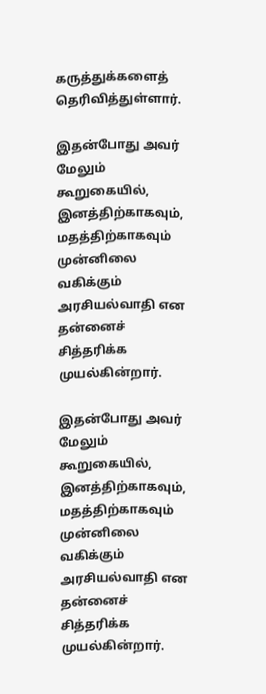கருத்துக்களைத் தெரிவித்துள்ளார்.

இதன்போது அவர் மேலும் கூறுகையில், இனத்திற்காகவும், மதத்திற்காகவும் முன்னிலை வகிக்கும் அரசியல்வாதி என தன்னைச் சித்தரிக்க முயல்கின்றார்.

இதன்போது அவர் மேலும் கூறுகையில், இனத்திற்காகவும், மதத்திற்காகவும் முன்னிலை வகிக்கும் அரசியல்வாதி என தன்னைச் சித்தரிக்க முயல்கின்றார்.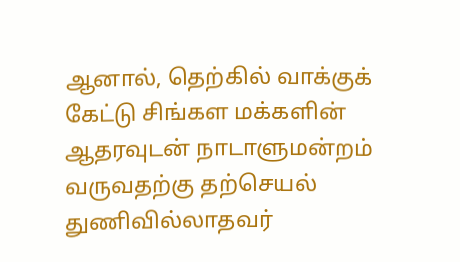ஆனால், தெற்கில் வாக்குக் கேட்டு சிங்கள மக்களின் ஆதரவுடன் நாடாளுமன்றம் வருவதற்கு தற்செயல் துணிவில்லாதவர்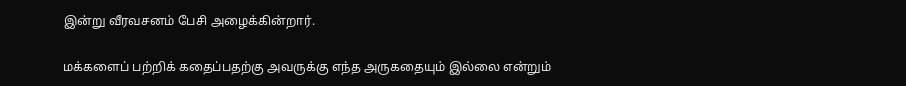இன்று வீரவசனம் பேசி அழைக்கின்றார்.

மக்களைப் பற்றிக் கதைப்பதற்கு அவருக்கு எந்த அருகதையும் இல்லை என்றும்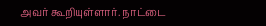அவர் கூறியுள்ளார். நாட்டை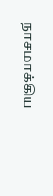நாசமாக்கிய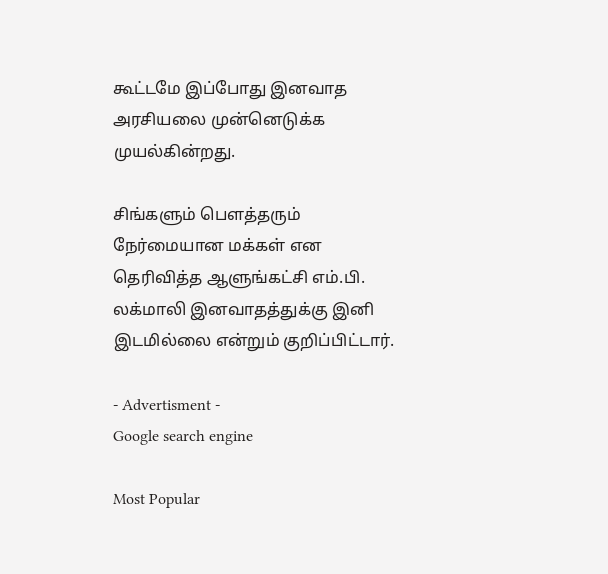கூட்டமே இப்போது இனவாத அரசியலை முன்னெடுக்க முயல்கின்றது.

சிங்களும் பௌத்தரும் நேர்மையான மக்கள் என தெரிவித்த ஆளுங்கட்சி எம்.பி. லக்மாலி இனவாதத்துக்கு இனி இடமில்லை என்றும் குறிப்பிட்டார்.

- Advertisment -
Google search engine

Most Popular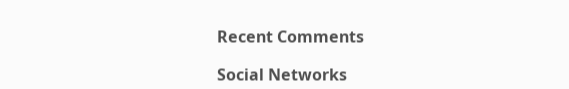Recent Comments

Social Networks